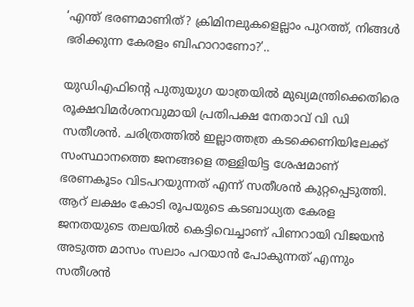‘എന്ത് ഭരണമാണിത്? ക്രിമിനലുകളെല്ലാം പുറത്ത്, നിങ്ങൾ ഭരിക്കുന്ന കേരളം ബിഹാറാണോ?’..

യുഡിഎഫിന്റെ പുതുയുഗ യാത്രയിൽ മുഖ്യമന്ത്രിക്കെതിരെ രൂക്ഷവിമർശനവുമായി പ്രതിപക്ഷ നേതാവ് വി ഡി സതീശൻ. ചരിത്രത്തിൽ ഇല്ലാത്തത്ര കടക്കെണിയിലേക്ക് സംസ്ഥാനത്തെ ജനങ്ങളെ തള്ളിയിട്ട ശേഷമാണ് ഭരണകൂടം വിടപറയുന്നത് എന്ന് സതീശൻ കുറ്റപ്പെടുത്തി. ആറ് ലക്ഷം കോടി രൂപയുടെ കടബാധ്യത കേരള ജനതയുടെ തലയിൽ കെട്ടിവെച്ചാണ് പിണറായി വിജയൻ അടുത്ത മാസം സലാം പറയാൻ പോകുന്നത് എന്നും സതീശൻ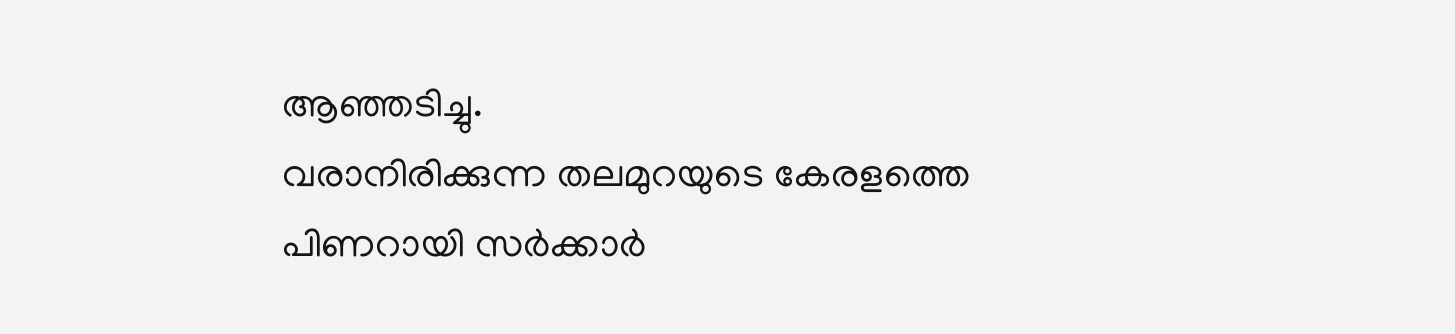ആഞ്ഞടിച്ചു.
വരാനിരിക്കുന്ന തലമുറയുടെ കേരളത്തെ പിണറായി സർക്കാർ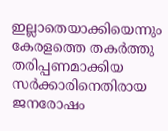ഇല്ലാതെയാക്കിയെന്നും കേരളത്തെ തകർത്തു തരിപ്പണമാക്കിയ സർക്കാരിനെതിരായ ജനരോഷം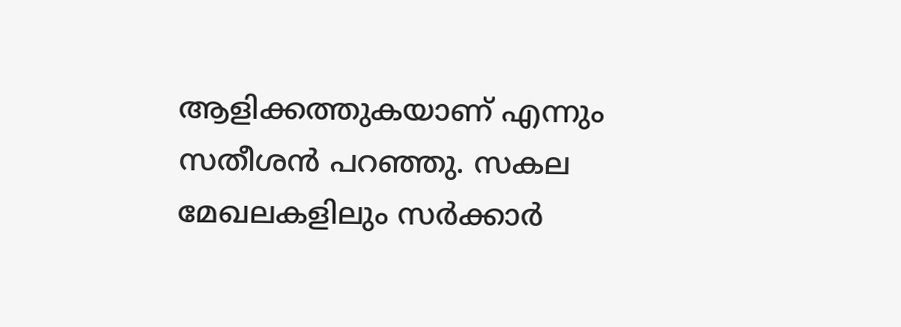ആളിക്കത്തുകയാണ് എന്നും സതീശൻ പറഞ്ഞു. സകല മേഖലകളിലും സർക്കാർ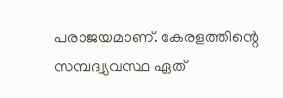പരാജയമാണ്. കേരളത്തിന്റെ സമ്പദ്വ്യവസ്ഥ ഏത്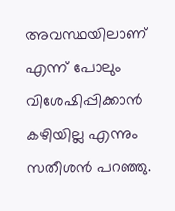അവസ്ഥയിലാണ് എന്ന് പോലും വിശേഷിപ്പിക്കാൻ കഴിയില്ല എന്നും സതീശൻ പറഞ്ഞു.